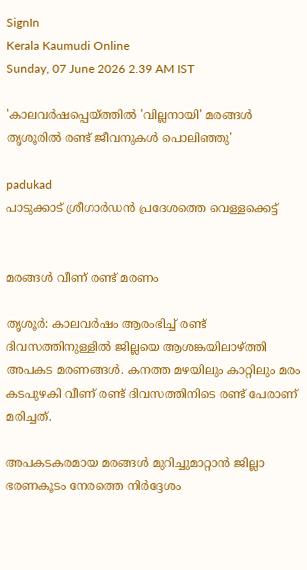SignIn
Kerala Kaumudi Online
Sunday, 07 June 2026 2.39 AM IST

'കാലവർഷപ്പെയ്ത്തിൽ 'വില്ലനായി' മരങ്ങൾ തൃശൂരിൽ രണ്ട് ജീവനുകൾ പൊലിഞ്ഞു'

padukad
പാടുക്കാട് ശ്രീഗാർഡൻ പ്രദേശത്തെ വെള്ളക്കെട്ട്


മരങ്ങൾ വീണ് രണ്ട് മരണം

തൃശൂർ: കാലവർഷം ആരംഭിച്ച് രണ്ട് ദിവസത്തിനുള്ളിൽ ജില്ലയെ ആശങ്കയിലാഴ്ത്തി അപകട മരണങ്ങൾ. കനത്ത മഴയിലും കാറ്റിലും മരം കടപുഴകി വീണ് രണ്ട് ദിവസത്തിനിടെ രണ്ട് പേരാണ് മരിച്ചത്.

അപകടകരമായ മരങ്ങൾ മുറിച്ചുമാറ്റാൻ ജില്ലാ ഭരണകൂടം നേരത്തെ നിർദ്ദേശം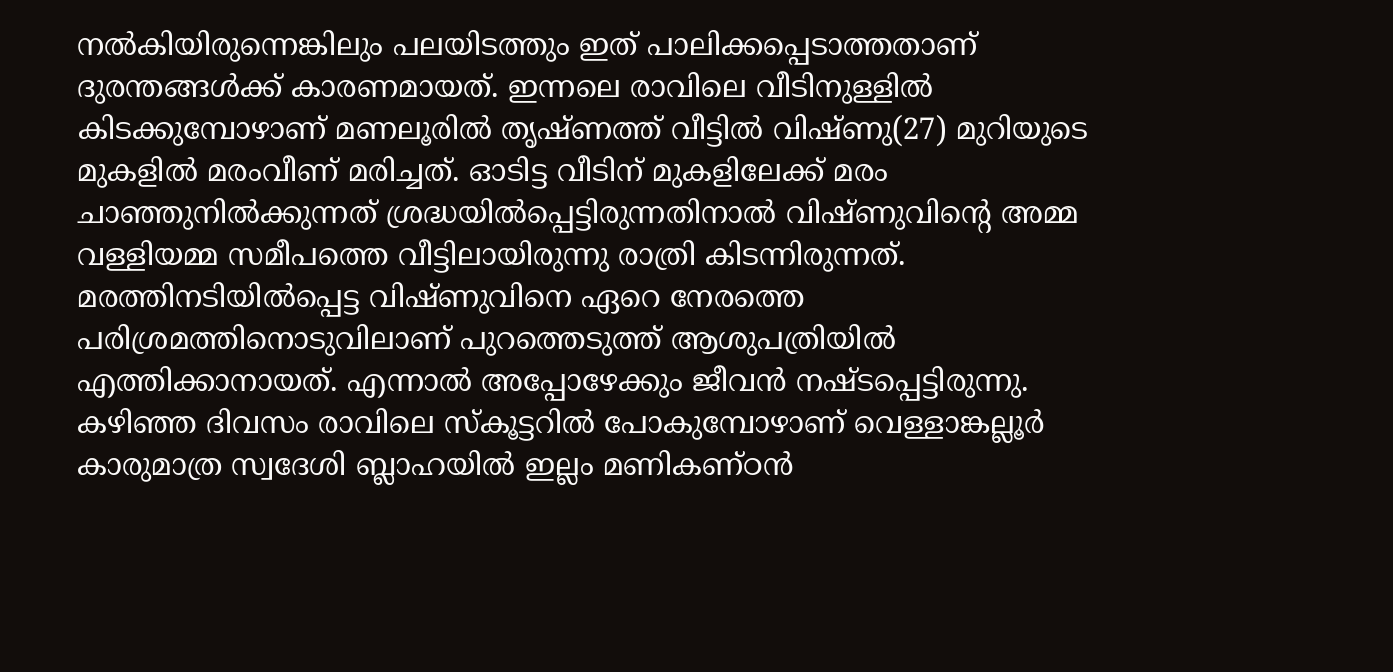നൽകിയിരുന്നെങ്കിലും പലയിടത്തും ഇത് പാലിക്കപ്പെടാത്തതാണ് ദുരന്തങ്ങൾക്ക് കാരണമായത്. ഇന്നലെ രാവിലെ വീടിനുള്ളിൽ കിടക്കുമ്പോഴാണ് മണലൂരിൽ തൃഷ്ണത്ത് വീട്ടിൽ വിഷ്ണു(27) മുറിയുടെ മുകളിൽ മരംവീണ് മരിച്ചത്. ഓടിട്ട വീടിന് മുകളിലേക്ക് മരം ചാഞ്ഞുനിൽക്കുന്നത് ശ്രദ്ധയിൽപ്പെട്ടിരുന്നതിനാൽ വിഷ്ണുവിന്റെ അമ്മ വള്ളിയമ്മ സമീപത്തെ വീട്ടിലായിരുന്നു രാത്രി കിടന്നിരുന്നത്. മരത്തിനടിയിൽപ്പെട്ട വിഷ്ണുവിനെ ഏറെ നേരത്തെ പരിശ്രമത്തിനൊടുവിലാണ് പുറത്തെടുത്ത് ആശുപത്രിയിൽ എത്തിക്കാനായത്. എന്നാൽ അപ്പോഴേക്കും ജീവൻ നഷ്ടപ്പെട്ടിരുന്നു. കഴിഞ്ഞ ദിവസം രാവിലെ സ്‌കൂട്ടറിൽ പോകുമ്പോഴാണ് വെള്ളാങ്കല്ലൂർ കാരുമാത്ര സ്വദേശി ബ്ലാഹയിൽ ഇല്ലം മണികണ്ഠൻ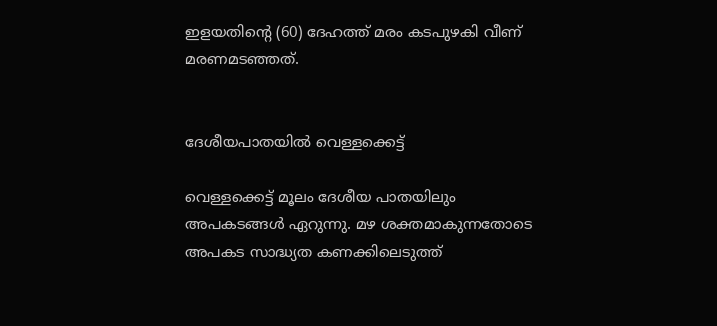ഇളയതിന്റെ (60) ദേഹത്ത് മരം കടപുഴകി വീണ് മരണമടഞ്ഞത്.


ദേശീയപാതയിൽ വെള്ളക്കെട്ട്

വെള്ളക്കെട്ട് മൂലം ദേശീയ പാതയിലും അപകടങ്ങൾ ഏറുന്നു. മഴ ശക്തമാകുന്നതോടെ അപകട സാദ്ധ്യത കണക്കിലെടുത്ത്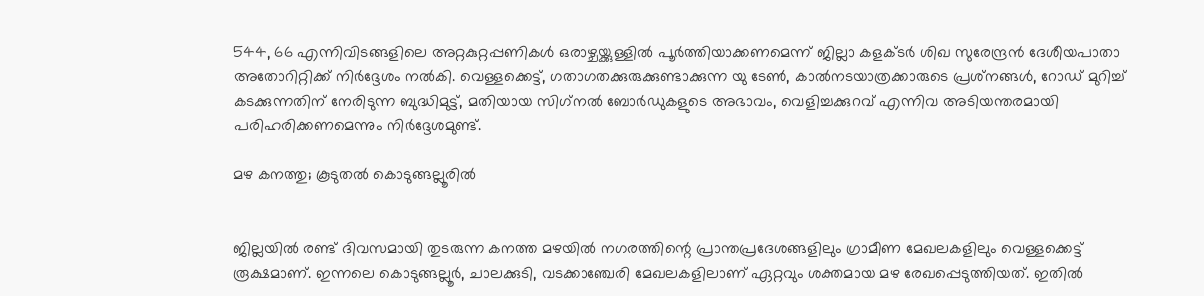544, 66 എന്നിവിടങ്ങളിലെ അറ്റകുറ്റപ്പണികൾ ഒരാഴ്ചയ്ക്കുള്ളിൽ പൂർത്തിയാക്കണമെന്ന് ജില്ലാ കളക്ടർ ശിഖ സുരേന്ദ്രൻ ദേശീയപാതാ അതോറിറ്റിക്ക് നിർദ്ദേശം നൽകി. വെള്ളക്കെട്ട്, ഗതാഗതക്കുരുക്കുണ്ടാക്കുന്ന യു ടേൺ, കാൽനടയാത്രക്കാരുടെ പ്രശ്‌നങ്ങൾ, റോഡ് മുറിച്ച് കടക്കുന്നതിന് നേരിടുന്ന ബുദ്ധിമുട്ട്, മതിയായ സിഗ്‌നൽ ബോർഡുകളുടെ അഭാവം, വെളിച്ചക്കുറവ് എന്നിവ അടിയന്തരമായി പരിഹരിക്കണമെന്നും നിർദ്ദേശമുണ്ട്.

മഴ കനത്തു; കൂടുതൽ കൊടുങ്ങല്ലൂരിൽ


ജില്ലയിൽ രണ്ട് ദിവസമായി തുടരുന്ന കനത്ത മഴയിൽ നഗരത്തിന്റെ പ്രാന്തപ്രദേശങ്ങളിലും ഗ്രാമീണ മേഖലകളിലും വെള്ളക്കെട്ട് രൂക്ഷമാണ്. ഇന്നലെ കൊടുങ്ങല്ലൂർ, ചാലക്കുടി, വടക്കാഞ്ചേരി മേഖലകളിലാണ് ഏറ്റവും ശക്തമായ മഴ രേഖപ്പെടുത്തിയത്. ഇതിൽ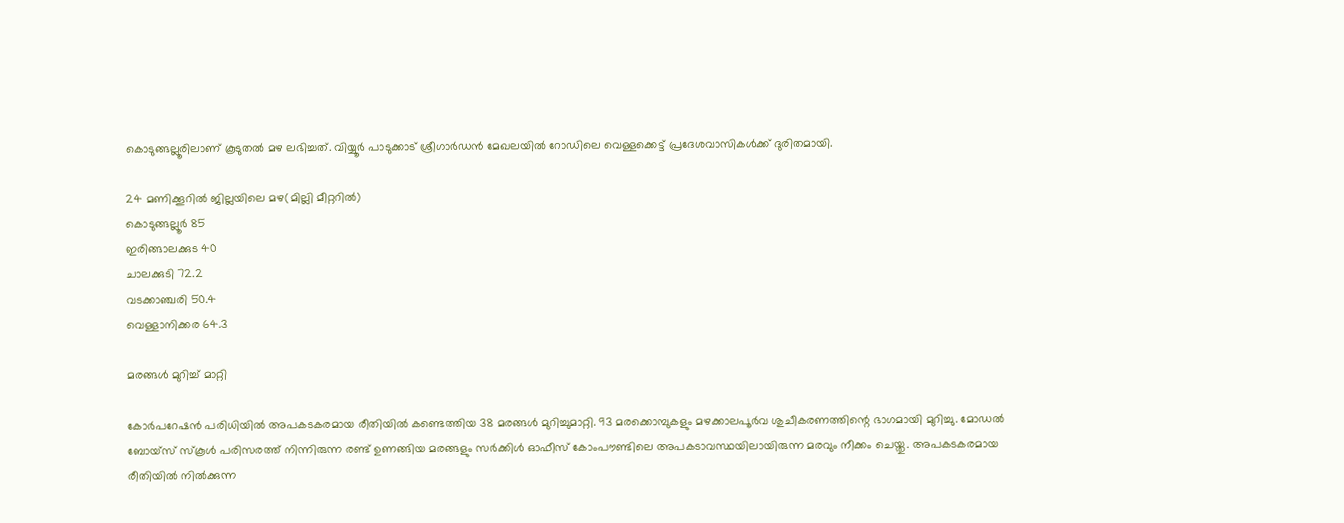കൊടുങ്ങല്ലൂരിലാണ് കൂടുതൽ മഴ ലഭിച്ചത്. വിയ്യൂർ പാടുക്കാട് ശ്രീഗാർഡൻ മേഖലയിൽ റോഡിലെ വെള്ളക്കെട്ട് പ്രദേശവാസികൾക്ക് ദുരിതമായി.

24 മണിക്കൂറിൽ ജില്ലയിലെ മഴ(മില്ലി മീറ്ററിൽ)
കൊടുങ്ങല്ലൂർ 85
ഇരിങ്ങാലക്കുട 40
ചാലക്കുടി 72.2
വടക്കാഞ്ചരി 50.4
വെള്ളാനിക്കര 64.3

മരങ്ങൾ മുറിച്ച് മാറ്റി

കോർപറേഷൻ പരിധിയിൽ അപകടകരമായ രീതിയിൽ കണ്ടെത്തിയ 38 മരങ്ങൾ മുറിച്ചുമാറ്റി. 93 മരക്കൊമ്പുകളും മഴക്കാലപൂർവ ശുചീകരണത്തിന്റെ ഭാഗമായി മുറിച്ചു. മോഡൽ ബോയ്‌സ് സ്‌കൂൾ പരിസരത്ത് നിന്നിരുന്ന രണ്ട് ഉണങ്ങിയ മരങ്ങളും സർക്കിൾ ഓഫീസ് കോംപൗണ്ടിലെ അപകടാവസ്ഥയിലായിരുന്ന മരവും നീക്കം ചെയ്തു. അപകടകരമായ രീതിയിൽ നിൽക്കുന്ന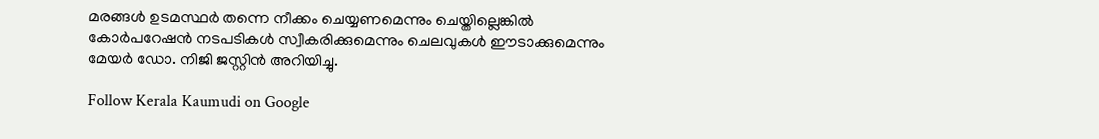മരങ്ങൾ ഉടമസ്ഥർ തന്നെ നീക്കം ചെയ്യണമെന്നും ചെയ്തില്ലെങ്കിൽ കോർപറേഷൻ നടപടികൾ സ്വീകരിക്കുമെന്നും ചെലവുകൾ ഈടാക്കുമെന്നും മേയർ ഡോ. നിജി ജസ്റ്റിൻ അറിയിച്ചു.

Follow Kerala Kaumudi on Google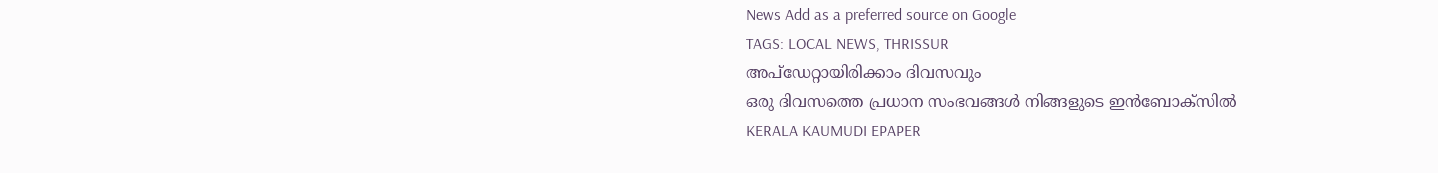News Add as a preferred source on Google
TAGS: LOCAL NEWS, THRISSUR
അപ്ഡേറ്റായിരിക്കാം ദിവസവും
ഒരു ദിവസത്തെ പ്രധാന സംഭവങ്ങൾ നിങ്ങളുടെ ഇൻബോക്സിൽ
KERALA KAUMUDI EPAPER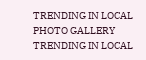TRENDING IN LOCAL
PHOTO GALLERY
TRENDING IN LOCAL